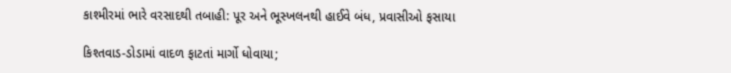કાશ્મીરમાં ભારે વરસાદથી તબાહી: પૂર અને ભૂસ્ખલનથી હાઈવે બંધ, પ્રવાસીઓ ફસાયા

કિશ્તવાડ-ડોડામાં વાદળ ફાટતાં માર્ગો ધોવાયા;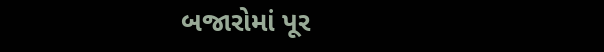બજારોમાં પૂર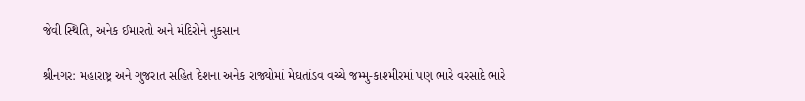જેવી સ્થિતિ, અનેક ઈમારતો અને મંદિરોને નુકસાન

શ્રીનગર: મહારાષ્ટ્ર અને ગુજરાત સહિત દેશના અનેક રાજ્યોમાં મેઘતાંડવ વચ્ચે જમ્મુ-કાશ્મીરમાં પણ ભારે વરસાદે ભારે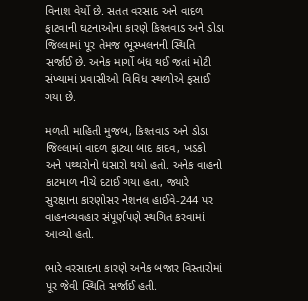વિનાશ વેર્યો છે. સતત વરસાદ અને વાદળ ફાટવાની ઘટનાઓના કારણે કિશ્તવાડ અને ડોડા જિલ્લામાં પૂર તેમજ ભૂસ્ખલનની સ્થિતિ સર્જાઈ છે. અનેક માર્ગો બંધ થઈ જતાં મોટી સંખ્યામાં પ્રવાસીઓ વિવિધ સ્થળોએ ફસાઈ ગયા છે.

મળતી માહિતી મુજબ, કિશ્તવાડ અને ડોડા જિલ્લામાં વાદળ ફાટ્યા બાદ કાદવ, ખડકો અને પથ્થરોનો ધસારો થયો હતો. અનેક વાહનો કાટમાળ નીચે દટાઈ ગયા હતા, જ્યારે સુરક્ષાના કારણોસર નેશનલ હાઈવે-244 પર વાહનવ્યવહાર સંપૂર્ણપણે સ્થગિત કરવામાં આવ્યો હતો.

ભારે વરસાદના કારણે અનેક બજાર વિસ્તારોમાં પૂર જેવી સ્થિતિ સર્જાઈ હતી.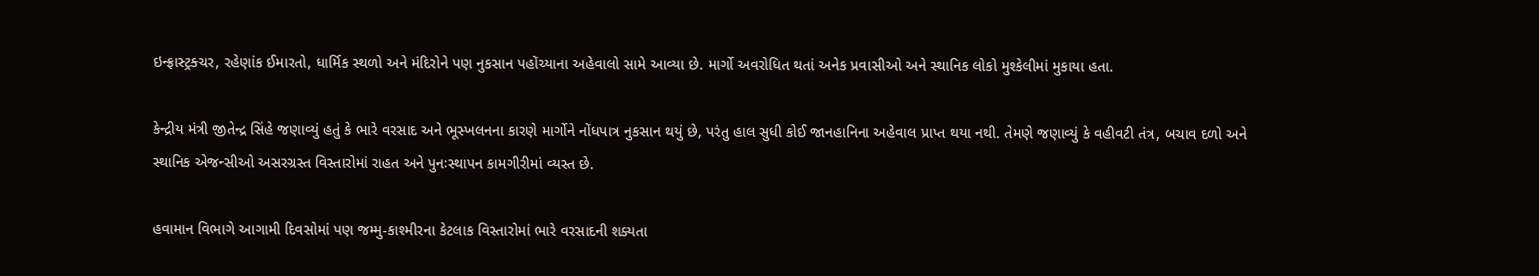ઇન્ફ્રાસ્ટ્રક્ચર, રહેણાંક ઈમારતો, ધાર્મિક સ્થળો અને મંદિરોને પણ નુકસાન પહોંચ્યાના અહેવાલો સામે આવ્યા છે. માર્ગો અવરોધિત થતાં અનેક પ્રવાસીઓ અને સ્થાનિક લોકો મુશ્કેલીમાં મુકાયા હતા.

કેન્દ્રીય મંત્રી જીતેન્દ્ર સિંહે જણાવ્યું હતું કે ભારે વરસાદ અને ભૂસ્ખલનના કારણે માર્ગોને નોંધપાત્ર નુકસાન થયું છે, પરંતુ હાલ સુધી કોઈ જાનહાનિના અહેવાલ પ્રાપ્ત થયા નથી. તેમણે જણાવ્યું કે વહીવટી તંત્ર, બચાવ દળો અને સ્થાનિક એજન્સીઓ અસરગ્રસ્ત વિસ્તારોમાં રાહત અને પુનઃસ્થાપન કામગીરીમાં વ્યસ્ત છે.

હવામાન વિભાગે આગામી દિવસોમાં પણ જમ્મુ-કાશ્મીરના કેટલાક વિસ્તારોમાં ભારે વરસાદની શક્યતા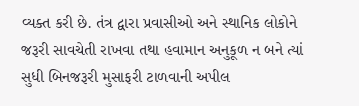વ્યક્ત કરી છે. તંત્ર દ્વારા પ્રવાસીઓ અને સ્થાનિક લોકોને જરૂરી સાવચેતી રાખવા તથા હવામાન અનુકૂળ ન બને ત્યાં સુધી બિનજરૂરી મુસાફરી ટાળવાની અપીલ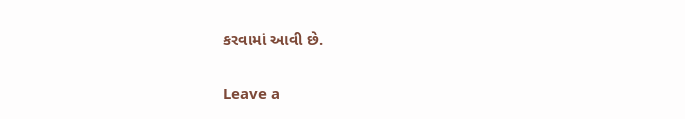કરવામાં આવી છે.

Leave a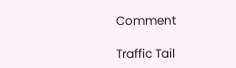Comment

Traffic Tail